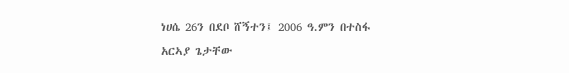ነሀሴ 26ን በደቦ ሸኝተን፤ 2006 ዓ.ምን በተስፋ
አርኣያ ጌታቸው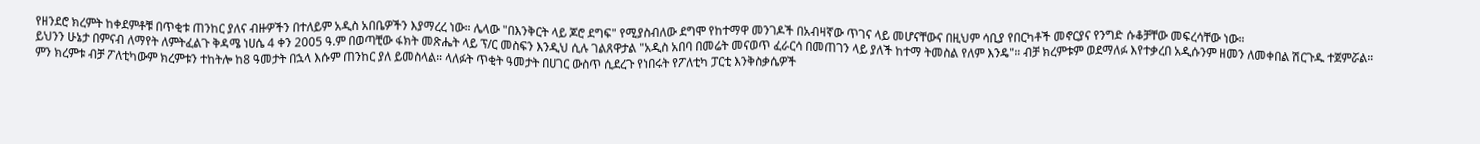የዘንደሮ ክረምት ከቀደምቶቹ በጥቂቱ ጠንከር ያለና ብዙዎችን በተለይም አዲስ አበቤዎችን እያማረረ ነው። ሌላው "በእንቅርት ላይ ጆሮ ደግፍ" የሚያስብለው ደግሞ የከተማዋ መንገዶች በአብዛኛው ጥገና ላይ መሆናቸውና በዚህም ሳቢያ የበርካቶች መኖርያና የንግድ ሱቆቻቸው መፍረሳቸው ነው።
ይህንን ሁኔታ በምናብ ለማየት ለምትፈልጉ ቅዳሜ ነሀሴ 4 ቀን 2005 ዓ.ም በወጣቺው ፋክት መጽሔት ላይ ፕ/ር መስፍን እንዲህ ሲሉ ገልጸዋታል "አዲስ አበባ በመሬት መናወጥ ፈራርሳ በመጠገን ላይ ያለች ከተማ ትመስል የለም እንዴ"። ብቻ ክረምቱም ወደማለፉ እየተቃረበ አዲሱንም ዘመን ለመቀበል ሽርጉዱ ተጀምሯል።
ምን ክረምቱ ብቻ ፖለቲካውም ክረምቱን ተከትሎ ከ8 ዓመታት በኋላ እሱም ጠንከር ያለ ይመስላል። ላለፉት ጥቂት ዓመታት በሀገር ውስጥ ሲደረጉ የነበሩት የፖለቲካ ፓርቲ እንቅስቃሴዎች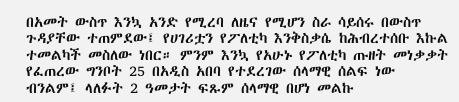በአመት ውስጥ እንኳ አንድ የሚረባ ለዜና የሚሆን ስራ ሳይሰሩ በውስጥ ጉዳያቸው ተጠምደው፤ የሀገሪቷን የፖለቲካ እንቅስቃሴ ከሕብረተሰቡ እኩል ተመልካች መስለው ነበር። ምንም እንኳ የአሁኑ የፖለቲካ ጡዘት መነቃቃት የፈጠረው ግንቦት 25 በአዲስ አበባ የተደረገው ሰላማዊ ሰልፍ ነው ብንልም፤ ላለፉት 2 ዓመታት ፍጹም ሰላማዊ በሆነ መልኩ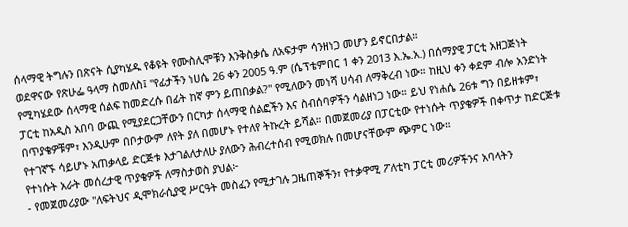ሰላማዊ ትግሉን በጽናት ሲያካሄዱ የቆዩት የሙስሊሞቹን እንቅስቃሴ ለአፍታም ሳንዘነጋ መሆን ይኖርበታል።
ወደዋናው የጽሁፌ ዓላማ ስመለስ፤ "የፊታችን ነሀሴ 26 ቀን 2005 ዓ.ም (ሴፕቴምበር 1 ቀን 2013 እ.ኤ.አ.) በሰማያዊ ፓርቲ አዘጋጅነት የሚካሄደው ሰላማዊ ሰልፍ ከመድረሱ በፊት ከኛ ምን ይጠበቃል?" የሚለውን መነሻ ሀሳብ ለማቅረብ ነው። ከዚህ ቀን ቀደም ብሎ አንድነት ፓርቲ ከአዲስ አበባ ውጪ የሚያደርጋቸውን በርካታ ሰላማዊ ሰልፎችን እና ስብሰባዎችን ሳልዘነጋ ነው። ይህ የነሐሴ 26ቱ ግን በይዘቱም፣ በጥያቄዎቹም፣ እንዲሁም በቦታውም ለየት ያለ በመሆኑ የተለየ ትኩረት ይሻል። በመጀመሪያ በፓርቲው የተነሱት ጥያቄዎች በቀጥታ ከድርጅቱ የተገኛኙ ሳይሆኑ አጠቃላይ ድርጅቱ እታገልለታለሁ ያለውን ሕብረተሰብ የሚወክሉ በመሆናቸውም ጭምር ነው።
የተነሱት አራት መሰረታዊ ጥያቄዎች ለማስታወስ ያህል፦
- የመጀመሪያው "ለፍትህና ዲሞክራሲያዊ ሥርዓት መስፈን የሚታገሉ ጋዜጠኞችን፣ የተቃዋሚ ፖለቲካ ፓርቲ መሪዎችንና አባላትን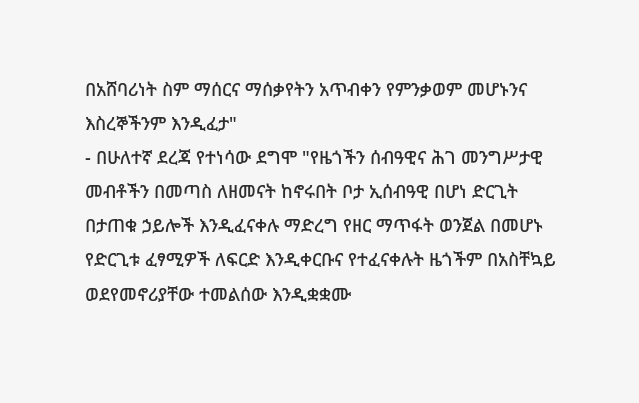በአሸባሪነት ስም ማሰርና ማሰቃየትን አጥብቀን የምንቃወም መሆኑንና እስረኞችንም እንዲፈታ"
- በሁለተኛ ደረጃ የተነሳው ደግሞ "የዜጎችን ሰብዓዊና ሕገ መንግሥታዊ መብቶችን በመጣስ ለዘመናት ከኖሩበት ቦታ ኢሰብዓዊ በሆነ ድርጊት በታጠቁ ኃይሎች እንዲፈናቀሉ ማድረግ የዘር ማጥፋት ወንጀል በመሆኑ የድርጊቱ ፈፃሚዎች ለፍርድ እንዲቀርቡና የተፈናቀሉት ዜጎችም በአስቸኳይ ወደየመኖሪያቸው ተመልሰው እንዲቋቋሙ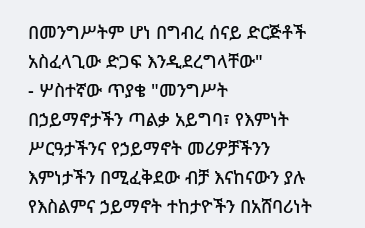በመንግሥትም ሆነ በግብረ ሰናይ ድርጅቶች አስፈላጊው ድጋፍ እንዲደረግላቸው"
- ሦስተኛው ጥያቄ "መንግሥት በኃይማኖታችን ጣልቃ አይግባ፣ የእምነት ሥርዓታችንና የኃይማኖት መሪዎቻችንን እምነታችን በሚፈቅደው ብቻ እናከናውን ያሉ የእስልምና ኃይማኖት ተከታዮችን በአሸባሪነት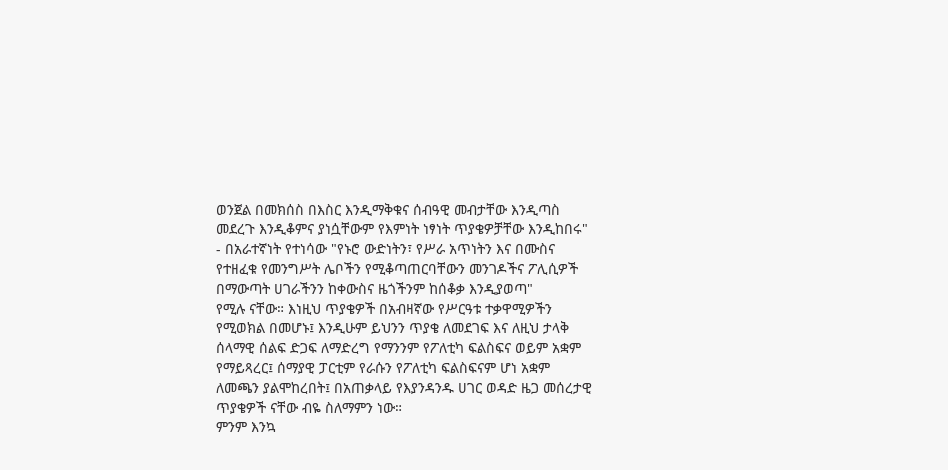ወንጀል በመክሰስ በእስር እንዲማቅቁና ሰብዓዊ መብታቸው እንዲጣስ መደረጉ እንዲቆምና ያነሷቸውም የእምነት ነፃነት ጥያቄዎቻቸው እንዲከበሩ"
- በአራተኛነት የተነሳው "የኑሮ ውድነትን፣ የሥራ አጥነትን እና በሙስና የተዘፈቁ የመንግሥት ሌቦችን የሚቆጣጠርባቸውን መንገዶችና ፖሊሲዎች በማውጣት ሀገራችንን ከቀውስና ዜጎችንም ከሰቆቃ እንዲያወጣ"
የሚሉ ናቸው። እነዚህ ጥያቄዎች በአብዛኛው የሥርዓቱ ተቃዋሚዎችን የሚወክል በመሆኑ፤ እንዲሁም ይህንን ጥያቄ ለመደገፍ እና ለዚህ ታላቅ ሰላማዊ ሰልፍ ድጋፍ ለማድረግ የማንንም የፖለቲካ ፍልስፍና ወይም አቋም የማይጻረር፤ ሰማያዊ ፓርቲም የራሱን የፖለቲካ ፍልስፍናም ሆነ አቋም ለመጫን ያልሞከረበት፤ በአጠቃላይ የእያንዳንዱ ሀገር ወዳድ ዜጋ መሰረታዊ ጥያቄዎች ናቸው ብዬ ስለማምን ነው።
ምንም እንኳ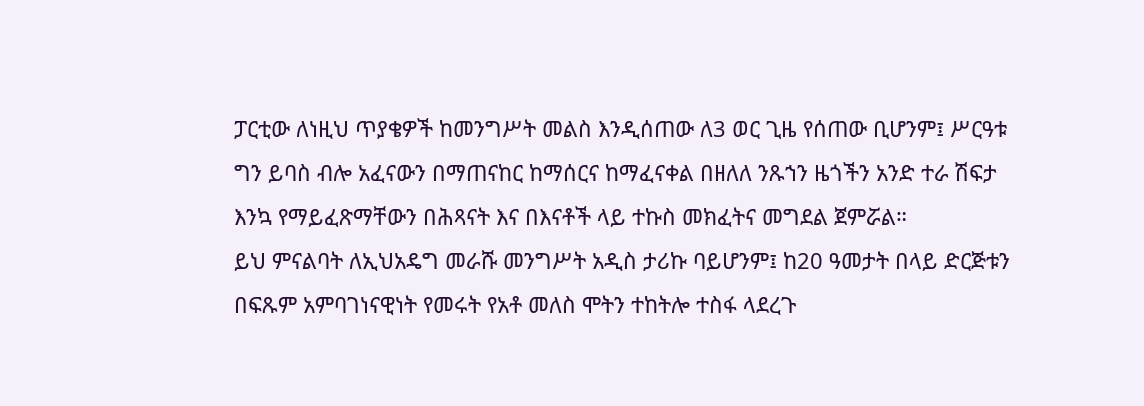ፓርቲው ለነዚህ ጥያቄዎች ከመንግሥት መልስ እንዲሰጠው ለ3 ወር ጊዜ የሰጠው ቢሆንም፤ ሥርዓቱ ግን ይባስ ብሎ አፈናውን በማጠናከር ከማሰርና ከማፈናቀል በዘለለ ንጹኀን ዜጎችን አንድ ተራ ሽፍታ እንኳ የማይፈጽማቸውን በሕጻናት እና በእናቶች ላይ ተኩስ መክፈትና መግደል ጀምሯል።
ይህ ምናልባት ለኢህአዴግ መራሹ መንግሥት አዲስ ታሪኩ ባይሆንም፤ ከ20 ዓመታት በላይ ድርጅቱን በፍጹም አምባገነናዊነት የመሩት የአቶ መለስ ሞትን ተከትሎ ተስፋ ላደረጉ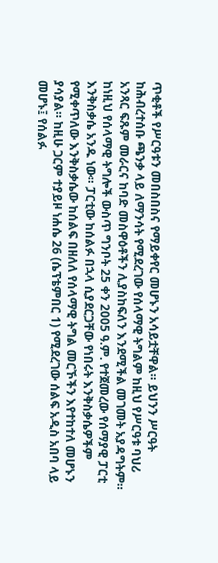ጥቂቶች የሥርዓቱን መበስበስና የማይቀየር መሆኑን አሳይቷቸዋል። ይህንን ሥርዓት ከሕብረተሰቡ ጫንቃ ላይ ለማንሳት የሚደረገው የሰላማዊ ትግልም ከዚህ የሥርዓቱ ባህሪ አንጻር ፍጹም መራርና ከባድ መስዋዕቶችን ሊያስከፍለን እንደሚችል መገመት አያዳግትም።
ከነዚህ የሰላማዊ ትግሎች ውስጥ ግንቦት 25 ቀን 2005 ዓ.ም. የተጀመረው የሰማያዊ ፓርቲ እንቅስቃሴ አንዱ ነው። ፓርቲው ከሰልፉ በኋላ ሲያደርጋቸው የነበሩት እንቅስቃሴዎችም የሚቀጥለው እንቅስቃሴው ከሰልፍ በዘለለ የሰላማዊ ትግል መርኾችን እየተከተለ መሆኑን ያሳያል። ከዚሁ ጋርም ተያይዞ ነሐሴ 26 (ሴፕቴምበር 1) የሚደረገው ሰልፍ አዲስ አበባ ላይ መሆኑ፤ የሰልፉ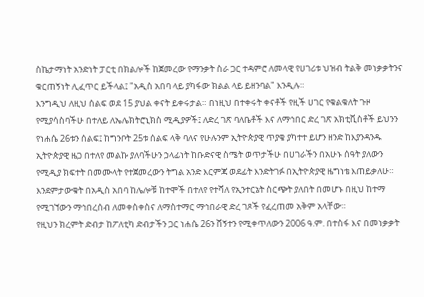ስኬታማነት አንድነት ፓርቲ በክልሎች ከጀመረው የማንቃት ስራ ጋር ተዳምሮ ለመላዊ የሀገሪቱ ህዝብ ትልቅ መነቃቃትንና ቁርጠኝነት ሊፈጥር ይችላል፤ "አዲስ አበባ ላይ ያካፋው ክልል ላይ ይዘንባል" እንዲሉ።
እንግዲህ ለዚህ ሰልፍ ወደ 15 ያህል ቀናት ይቀሩታል። በነዚህ በተቀሩት ቀናቶች የዚች ሀገር የቁልቁለት ጉዞ የሚያሳስባችሁ በተለይ ለኤሌክትሮኒክስ ሚዲያዎች፤ ለድረ ገጽ ባለቤቶች እና ለማኅበር ድረ ገጽ አክቲቪስቶች ይህንን የነሐሴ 26ቱን ሰልፍ፤ ከግንቦት 25ቱ ሰልፍ ላቅ ባለና የሁሉንም ኢትዮጵያዊ ጥያቄ ያካተተ ይሆን ዘንድ ከእያንዳንዱ ኢትዮጵያዊ ዜጋ በተለየ መልኩ ያለባችሁን ኃላፊነት ከቡድናዊ ስሜት ወጥታችሁ በሀገራችን በአሁኑ ሰዓት ያለውን የሚዲያ ክፍተት በመሙላት የተጀመረውን ትግል አንድ እርምጃ ወደፊት እንድትገፉ በኢትዮጵያዊ ዜግነቴ እጠይቃለሁ። እንደምታውቁት በአዲስ አበባ ከሌሎቹ ከተሞች በተለየ የተሻለ የኢንተርኔት ስርጭት ያለበት በመሆኑ በዚህ ከተማ የሚገኘውን ማኅበረሰብ ለመቀስቀስና ለማስተማር ማኅበራዊ ድረ ገጾች የፈረጠመ አቅም አላቸው።
የዚህን ክረምት ድብታ ከፖለቲካ ድብታችን ጋር ነሐሴ 26ን ሸኝተን የሚቀጥለውን 2006 ዓ.ም. በተስፋ እና በመነቃቃት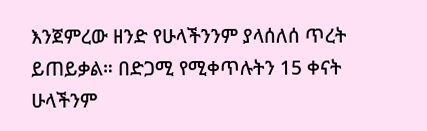እንጀምረው ዘንድ የሁላችንንም ያላሰለሰ ጥረት ይጠይቃል። በድጋሚ የሚቀጥሉትን 15 ቀናት ሁላችንም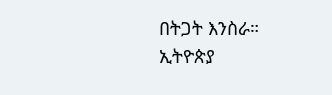በትጋት እንስራ።
ኢትዮጵያ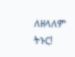ለዘላለም ትኑር!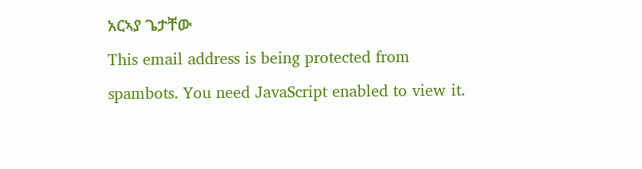አርኣያ ጌታቸው
This email address is being protected from spambots. You need JavaScript enabled to view it.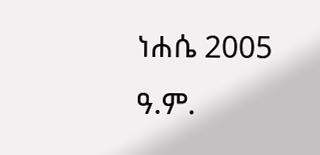ነሐሴ 2005 ዓ.ም.